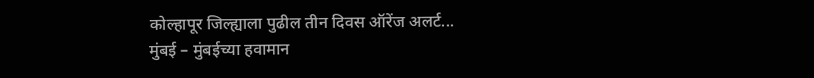कोल्हापूर जिल्ह्याला पुढील तीन दिवस ऑरेंज अलर्ट...
मुंबई – मुंबईच्या हवामान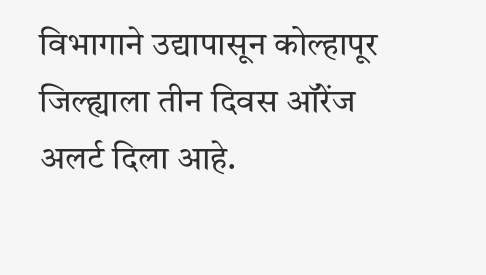विभागाने उद्यापासून कोल्हापूर जिल्ह्याला तीन दिवस ऑरेंज अलर्ट दिला आहे.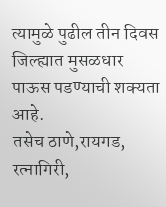त्यामुळे पुढील तीन दिवस जिल्ह्यात मुसळधार पाऊस पडण्याची शक्यता आहे.
तसेच ठाणे,रायगड, रत्नागिरी,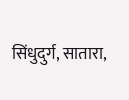सिंधुदुर्ग, सातारा,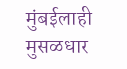मुंबईलाही मुसळधार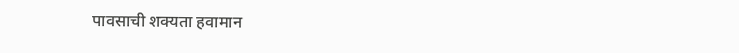पावसाची शक्यता हवामान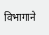विभागाने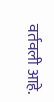वर्तवली आहे.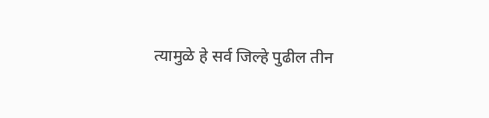त्यामुळे हे सर्व जिल्हे पुढील तीन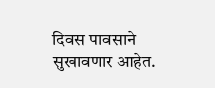दिवस पावसाने सुखावणार आहेत.